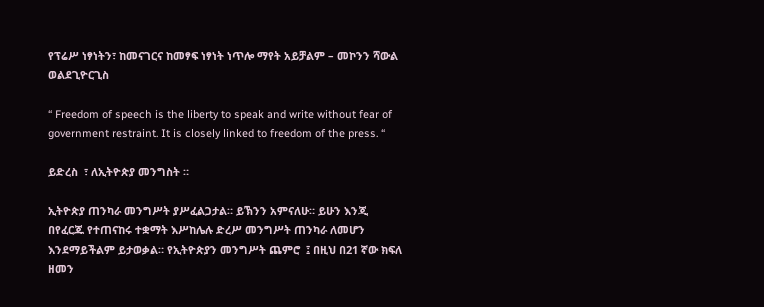የፕሬሥ ነፃነትን፣ ከመናገርና ከመፃፍ ነፃነት ነጥሎ ማየት አይቻልም – መኮንን ሻውል ወልደጊዮርጊስ

“ Freedom of speech is the liberty to speak and write without fear of government restraint. It is closely linked to freedom of the press. “

ይድረስ  ፣ ለኢትዮጵያ መንግስት ።

ኢትዮጵያ ጠንካራ መንግሥት ያሥፈልጋታል። ይኽንን አምናለሁ። ይሁን እንጂ በየፈርጁ የተጠናከሩ ተቋማት እሥከሌሉ ድረሥ መንግሥት ጠንካራ ለመሆን እንደማይችልም ይታወቃል። የኢትዮጵያን መንግሥት ጨምሮ  ፤ በዚህ በ21 ኛው ክፍለ ዘመን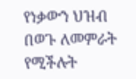የነቃውን ህዝብ በወጉ ለመምራት የሚችሉት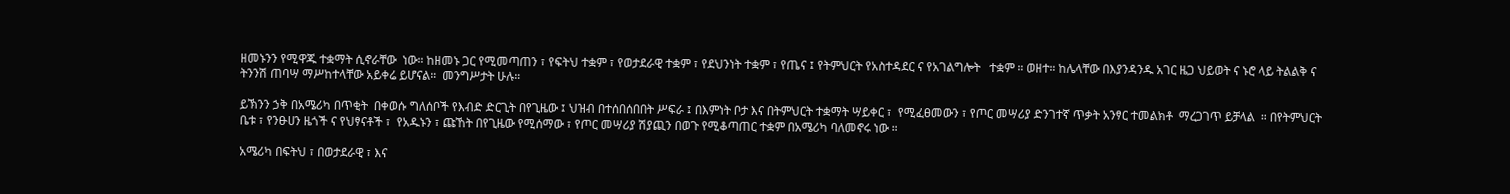ዘመኑንን የሚዋጁ ተቋማት ሲኖራቸው  ነው። ከዘመኑ ጋር የሚመጣጠን ፣ የፍትህ ተቋም ፣ የወታደራዊ ተቋም ፣ የደህንነት ተቋም ፣ የጤና ፤ የትምህርት የአስተዳደር ና የአገልግሎት   ተቋም ። ወዘተ። ከሌላቸው በእያንዳንዱ አገር ዜጋ ህይወት ና ኑሮ ላይ ትልልቅ ና ትንንሽ ጠባሣ ማሥከተላቸው አይቀሬ ይሆናል።  መንግሥታት ሁሉ።

ይኽንን ኃቅ በአሜሪካ በጥቂት  በቀወሱ ግለሰቦች የእብድ ድርጊት በየጊዜው ፤ ህዝብ በተሰበሰበበት ሥፍራ ፤ በእምነት ቦታ እና በትምህርት ተቋማት ሣይቀር ፣  የሚፈፀመውን ፣ የጦር መሣሪያ ድንገተኛ ጥቃት አንፃር ተመልክቶ  ማረጋገጥ ይቻላል  ። በየትምህርት ቤቱ ፣ የንፁሀን ዜጎች ና የህፃናቶች ፣  የአዱኑን ፣ ጩኸት በየጊዜው የሚሰማው ፣ የጦር መሣሪያ ሽያጪን በወጉ የሚቆጣጠር ተቋም በአሜሪካ ባለመኖሩ ነው ።

አሜሪካ በፍትህ ፣ በወታደራዊ ፣ እና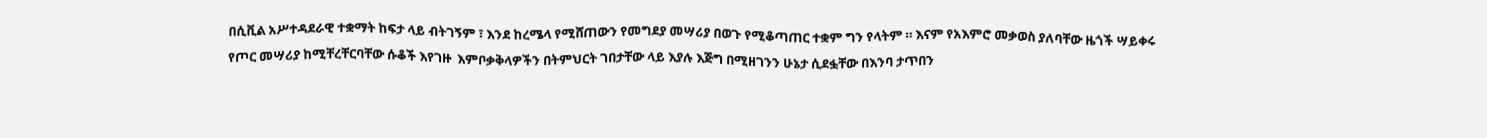በሲቪል አሥተዳደራዊ ተቋማት ከፍታ ላይ ብትገኝም ፣ እንደ ከረሜላ የሚሸጠውን የመግደያ መሣሪያ በወጉ የሚቆጣጠር ተቋም ግን የላትም ። እናም የአእምሮ መቃወስ ያለባቸው ዜጎች ሣይቀሩ የጦር መሣሪያ ከሚቸረቸርባቸው ሱቆች እየገዙ  እምቦቃቅላዎችን በትምህርት ገበታቸው ላይ እያሉ እጅግ በሚዘገንን ሁኔታ ሲደፏቸው በእንባ ታጥበን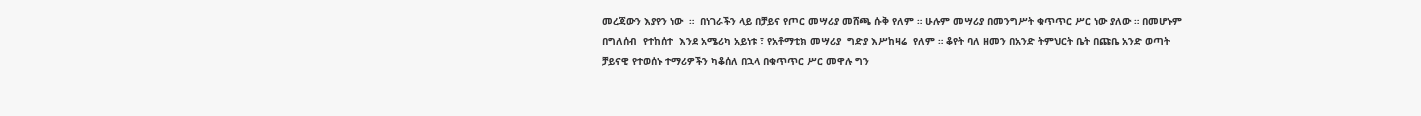መረጃውን እያየን ነው  ።  በነገራችን ላይ በቻይና የጦር መሣሪያ መሸጫ ሱቅ የለም ። ሁሉም መሣሪያ በመንግሥት ቁጥጥር ሥር ነው ያለው ። በመሆኑም  በግለሰብ  የተከሰተ  እንደ አሜሪካ አይነቱ ፣ የአቶማቲክ መሣሪያ  ግድያ እሥከዛሬ  የለም ። ቆየት ባለ ዘመን በአንድ ትምህርት ቤት በጩቤ አንድ ወጣት ቻይናዊ የተወሰኑ ተማሪዎችን ካቆሰለ በኋላ በቁጥጥር ሥር መዋሉ ግን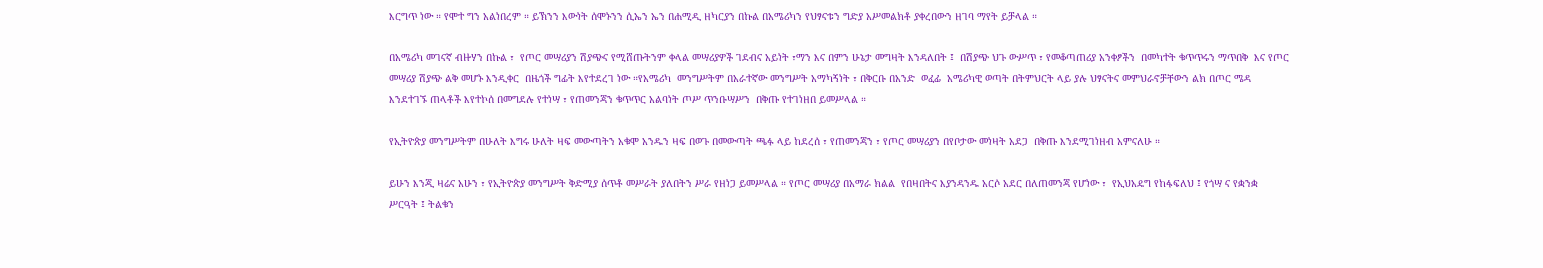እርግጥ ነው ። የሞተ ግን አልነበረም ። ይኽንን እውነት ሰሞኑንን ሲኤን ኤን በሐሚዲ ዘካርያን በኩል በአሜሪካን የህፃናቱን ግድያ አሥመልክቶ ያቀረበውን ዘገባ ማየት ይቻላል ።

በአሜሪካ መገናኛ ብዙሃን በኩል ፣  የጦር መሣሪያን ሽያጭና የሚሸጡትንም ቀላል መሣሪያዎች ገደብና አይነት ፣ማን እና በምን ሁኔታ መግዛት እንዳለበት ፤  በሽያጭ ህጉ ውሥጥ ፣ የመቆጣጠሪያ አንቀፆችን  በመካተት ቁጥጥሩን ማጥበቅ  እና የጦር መሣሪያ ሽያጭ ልቅ መሆኑ እንዲቀር  በዜጎች ግፊት እየተደረገ ነው ።የአሜሪካ  መንግሥትም በአራተኛው መንግሥት አማካኝነት ፣ በቅርቡ በአንድ  ወፈፊ  አሜሪካዊ ወጣት በትምህርት ላይ ያሉ ህፃናትና መምህራኖቻቸውን ልክ በጦር ሜዳ እንደተገኙ ጠላቶች እየተኮሰ በመግደሉ የተነሣ ፣ የጠመንጃን ቁጥጥር አልባነት ጦሥ ጥንቡሣሥን  በቅጡ የተገነዘበ ይመሥላል ።

የኢትዮጵያ መንግሥትም በሁለት እግሩ ሁለት ዛፍ መውጣትን አቁሞ አንዱን ዛፍ በወጉ በመውጣት ጫፉ ላይ ከደረሰ ፣ የጠመንጃን ፣ የጦር መሣሪያን በየቦታው መነዛት አደጋ  በቅጡ እንደሚገነዘብ አምናለሁ ።

ይሁን እንጂ ዛሬና አሁን ፣ የኢትዮጵያ መንግሥት ቅድሚያ ሰጥቶ መሥራት ያለበትን ሥራ የዘነጋ ይመሥላል ። የጦር መሣሪያ በአማራ ክልል  የበዛበትና እያንዳንዱ አርሶ አደር በለጠመንጃ የሆነው ፣  የኢህአዴግ የከፋፍለህ ፤ የጎሣ ና የቋንቋ  ሥርዓት ፤ ትልቁን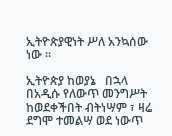ኢትዮጵያዊነት ሥለ አንኳሰው ነው ።

ኢትዮጵያ ከወያኔ   በኋላ በአዲሱ የለውጥ መንግሥት ከወደቀችበት ብትነሣም ፣ ዛሬ ደግሞ ተመልሣ ወደ ነውጥ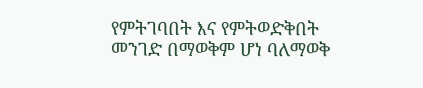የምትገባበት እና የምትወድቅበት መንገድ በማወቅም ሆነ ባለማወቅ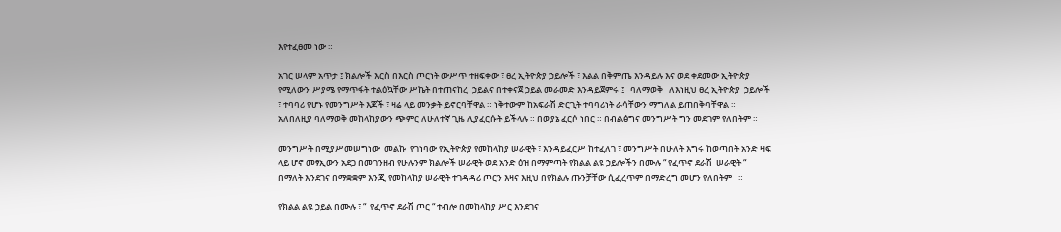እየተፈፀመ ነው ።

አገር ሠላም አጥታ ፤ ክልሎች እርስ በእርስ ጦርነት ውሥጥ ተዘፍቀው ፣ ፀረ ኢትዮጵያ ኃይሎች ፣ እልል በቅምጤ እንዳይሉ እና ወደ ቀደመው ኢትዮጵያ የሚለውን ሥያሜ የማጥፋት ተልዕኳቸው ሥኬት በተጠናከረ  ኃይልና በተቀናጀ ኃይል መራመድ እንዳይጀምሩ ፤   ባለማወቅ   ለእነዚህ ፀረ ኢትዮጵያ  ኃይሎች ፣ ተባባሪ የሆኑ የመንግሥት እጆች ፣ ዛሬ ላይ መንቃት ይኖርባቸዋል ። ነቅተውም ከአፍራሽ ድርጊት ተባባሪነት ራሳቸውን ማግለል ይጠበቅባቸዋል ። አለበለዚያ ባለማወቅ መከላከያውን ጭምር ለሁለተኛ ጊዜ ሊያፈርሱት ይችላሉ ። በወያኔ ፈርሶ ነበር ። በብልፅግና መንግሥት ግን መደገም የለበትም ።

መንግሥት በሚያሥመሠግነው  መልኩ  የገነባው የኢትዮጵያ የመከላከያ ሠራዊት ፣ እንዳይፈርሥ ከተፈለገ ፣ መንግሥት በሁለት እግሩ ከወጣበት አንድ ዛፍ ላይ ሆኖ መፃኢውን አደጋ በመገንዘብ የሁሉንም ክልሎች ሠራዊት ወደ አንድ ዕዝ በማምጣት የክልል ልዩ ኃይሎችን በሙሉ “ የፈጥኖ ደራሽ  ሠራዊት “ በማለት እንደገና በማቋቋም እንጂ የመከላከያ ሠራዊት ተገዳዳሪ ጦርን እዛና እዚህ በየክልሉ ጡንቻቸው ሲፈረጥም በማድረግ መሆን የለበትም   ።

የክልል ልዩ ኃይል በሙሉ ፣ “  የፈጥኖ ደራሽ ጦር “ ተብሎ በመከላከያ ሥር እንደገና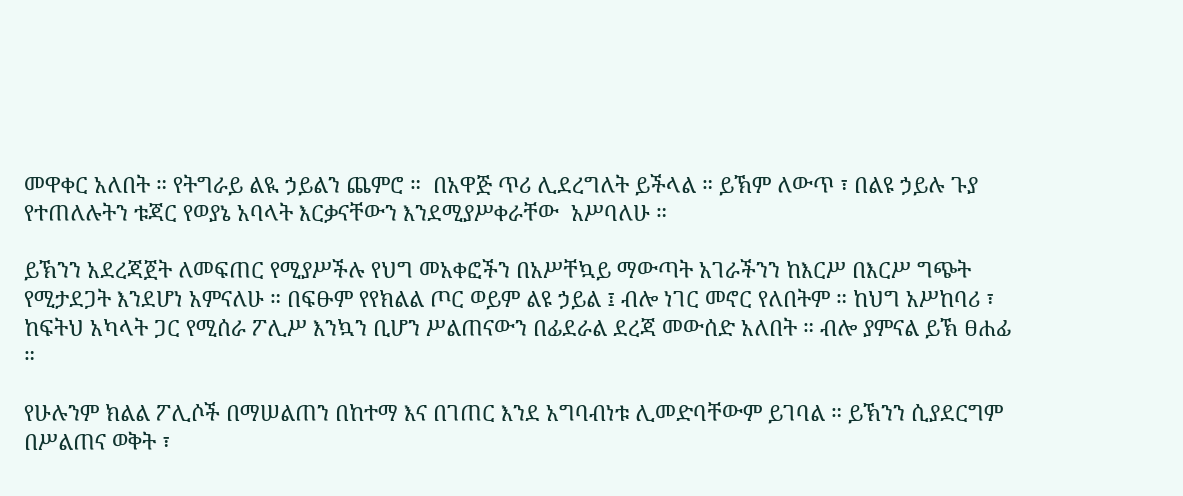መዋቀር አለበት ። የትግራይ ልዪ ኃይልን ጨምሮ ።  በአዋጅ ጥሪ ሊደረግለት ይችላል ። ይኽም ለውጥ ፣ በልዩ ኃይሉ ጉያ የተጠለሉትን ቱጃር የወያኔ አባላት እርቃናቸውን እንደሚያሥቀራቸው  አሥባለሁ ።

ይኽንን አደረጃጀት ለመፍጠር የሚያሥችሉ የህግ መአቀፎችን በአሥቸኳይ ማውጣት አገራችንን ከእርሥ በእርሥ ግጭት የሚታደጋት እንደሆነ አምናለሁ ። በፍፁም የየክልል ጦር ወይም ልዩ ኃይል ፤ ብሎ ነገር መኖር የለበትም ። ከህግ አሥከባሪ ፣ ከፍትህ አካላት ጋር የሚሰራ ፖሊሥ እንኳን ቢሆን ሥልጠናውን በፊደራል ደረጃ መውሰድ አለበት ። ብሎ ያምናል ይኽ ፀሐፊ ።

የሁሉንም ክልል ፖሊሶች በማሠልጠን በከተማ እና በገጠር እንደ አግባብነቱ ሊመድባቸውም ይገባል ። ይኽንን ሲያደርግም በሥልጠና ወቅት ፣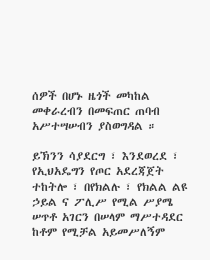ሰዎች በሆኑ ዜጎች መካከል መቀራረብን በመፍጠር ጠባብ አሥተሣሠብን ያስወግዳል ።

ይኽንን ሳያደርግ ፣ እንደወረደ ፣ የኢህአዴግን የጦር አደረጃጀት ተከትሎ ፣ በየክልሉ ፣ የክልል ልዩ ኃይል ና ፖሊሥ የሚል ሥያሜ ሠጥቶ አገርን በሠላም ማሥተዳደር ከቶም የሚቻል አይመሥለኝም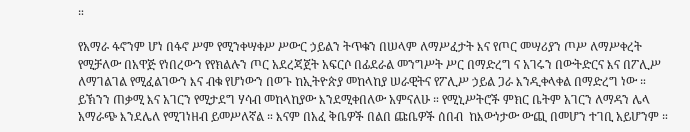።

የአማራ ፋኖንም ሆነ በፋኖ ሥም የሚንቀሣቀሥ ሥውር ኃይልን ትጥቁን በሠላም ለማሥፈታት እና የጦር መሣሪያን ጦሥ ለማሥቀረት የሚቻለው በአዋጅ የነበረውን የየክልሉን ጦር አደረጃጀት አፍርሶ በፊደራል መንግሥት ሥር በማድረግ ና አገሩን በውትድርና እና በፖሊሥ ለማገልገል የሚፈልገውን እና ብቁ የሆነውን በወጉ ከኢትዮጵያ መከላከያ ሠራዊትና የፖሊሥ ኃይል ጋራ እንዲቀላቀል በማድረግ ነው ። ይኽንን ጠቃሚ እና አገርን የሚታደግ ሃሳብ መከላከያው እንደሚቀበለው አምናለሁ ። የሚኒሥትሮች ምክር ቤትም አገርን ለማዳን ሌላ አማራጭ እንደሌለ የሚገነዘብ ይመሥለኛል ። እናም በአፈ ቅቤዎች በልበ ጩቤዎች ሰበብ  ከእውነታው ውጪ በመሆን ተገቢ አይሆንም ።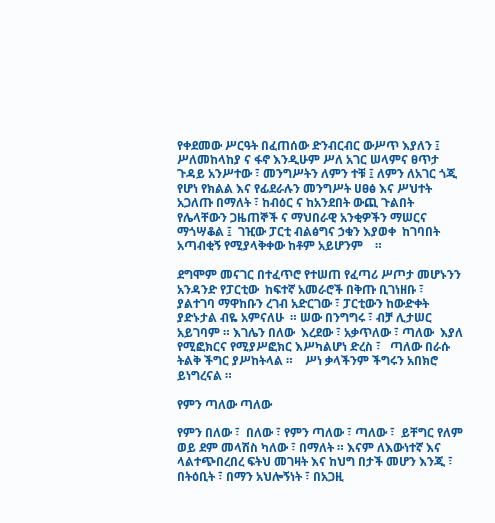የቀደመው ሥርዓት በፈጠሰው ድንብርብር ውሥጥ እያለን ፤ ሥለመከላከያ ና ፋኖ እንዲሁም ሥለ አገር ሠላምና ፀጥታ ጉዳይ አንሥተው ፣ መንግሥትን ለምን ተቹ ፤ ለምን ለአገር ጎጂ የሆነ የክልል እና የፊደራሉን መንግሥት ሀፀፅ እና ሥህተት አጋለጡ በማለት ፣ ከብዕር ና ከአንደበት ውጪ ጉልበት የሌላቸውን ጋዜጠኞች ና ማህበራዊ አንቂዎችን ማሠርና ማጎሣቆል ፤  ገዢው ፓርቲ ብልፅግና ኃቁን እያወቀ  ከገባበት አጣብቂኝ የሚያላቅቀው ከቶም አይሆንም    ።

ደግሞም መናገር በተፈጥሮ የተሠጠ የፈጣሪ ሥጦታ መሆኑንን አንዳንድ የፓርቲው  ከፍተኛ አመራሮች በቅጡ ቢገነዘቡ ፣ ያልተገባ ማዋከቡን ረገብ አድርገው ፣ ፓርቲውን ከውድቀት ያድኑታል ብዬ አምናለሁ  ። ሠው በንግግሩ ፣ ብቻ ሊታሠር አይገባም ። እገሌን በለው  እረደው ፣ አቃጥለው ፣ ጣለው  እያለ የሚፎክርና የሚያሥፎክር እሥካልሆነ ድረስ ፣   ጣለው በራሱ ትልቅ ችግር ያሥከትላል ።    ሥነ ቃላችንም ችግሩን አበክሮ ይነግረናል ።

የምን ጣለው ጣለው

የምን በለው ፣  በለው ፣ የምን ጣለው ፣ ጣለው ፣  ይቸግር የለም ወይ ደም መላሽስ ካለው ፣ በማለት ። እናም ለእውነተኛ እና ላልተጭበረበረ ፍትህ መገዛት እና ከህግ በታች መሆን እንጂ ፣ በትዕቢት ፣ በማን አህሎኝነት ፣ በአጋዚ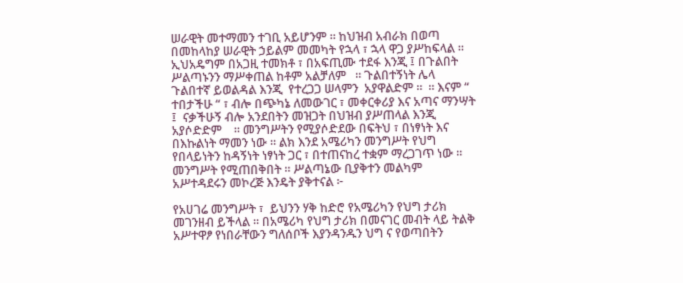ሠራዊት መተማመን ተገቢ አይሆንም ። ከህዝብ አብራክ በወጣ በመከላከያ ሠራዊት ኃይልም መመካት የኋላ ፣ ኋላ ዋጋ ያሥከፍላል ።  ኢህአዴግም በአጋዚ ተመክቶ ፣ በአፍጢሙ ተደፋ እንጂ ፤ በጉልበት ሥልጣኑንን ማሥቀጠል ከቶም አልቻለም   ። ጉልበተኝነት ሌላ ጉልበተኛ ይወልዳል እንጂ  የተረጋጋ ሠላምን  አያዋልድም ።  ። እናም “ ተበታችሁ “ ፣ ብሎ በጭካኔ ለመውገር ፣ መቀርቀሪያ እና አጣና ማንሣት ፤  ናቃችሁኝ ብሎ አንደበትን መዝጋት በህዝብ ያሥጠላል እንጂ አያሶድድም    ። መንግሥትን የሚያሶድደው በፍትህ ፣ በነፃነት እና በእኩልነት ማመን ነው ። ልክ እንደ አሜሪካን መንግሥት የህግ የበላይነትን ከዳኝነት ነፃነት ጋር ፣ በተጠናከረ ተቋም ማረጋገጥ ነው ። መንግሥት የሚጠበቅበት ። ሥልጣኔው ቢያቅተን መልካም አሥተዳደሩን መኮረጅ እንዴት ያቅተናል ፦

የአሀገሬ መንግሥት ፣  ይህንን ሃቅ ከድሮ የአሜሪካን የህግ ታሪክ መገንዘብ ይችላል ። በአሜሪካ የህግ ታሪክ በመናገር መብት ላይ ትልቅ አሥተዋፆ የነበራቸውን ግለሰቦች እያንዳንዱን ህግ ና የወጣበትን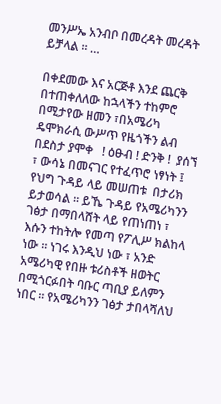መንሥኤ አንብቦ በመረዳት መረዳት ይቻላል ። …

በቀደመው እና አርጅቶ እንደ ጨርቅ በተጠቀለለው ከኋላችን ተከምሮ በሚታየው ዘመን ፣በአሜሪካ ዴሞክራሲ ውሥጥ የዜጎችን ልብ በደስታ ያሞቀ   ! ዕፁብ ! ድንቅ !  ያሰኘ ፣ ውሳኔ በመናገር የተፈጥሮ ነፃነት ፤ የህግ ጉዳይ ላይ መሠጠቱ  በታሪክ ይታወሳል ። ይኼ ጉዳይ የአሜሪካንን ገፅታ በማበላሸት ላይ የጠነጠነ ፣ እሱን ተከትሎ የመጣ የፖሊሥ ክልከላ ነው ። ነገሩ እንዲህ ነው ፣ አንድ አሜሪካዊ የበዙ ቱሪስቶች ዘወትር በሚጎርፉበት ባቡር ጣቢያ ይለምን ነበር ። የአሜሪካንን ገፅታ ታበላሻለህ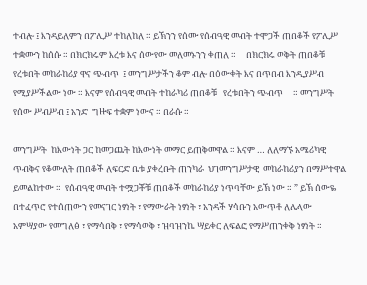ተብሎ ፤ እንዳይለምን በፖሊሥ ተከለከለ ። ይኽንን የሰሙ የሰብዓዊ መብት ተሞጋች ጠበቆች የፖሊሥ ተቋሙን ከሰሱ ። በክርክሩም እረቱ እና ሰውየው መለመኑንን ቀጠለ ።     በክርክሩ ወቅት ጠበቆቹ የረቱበት መከራከሪያ ዋና ጭብጥ  ፤ መንግሥታችን ቆም ብሎ በዕውቀት እና በጥበብ እንዲያሥብ የሚያሥችልው ነው ። እናም የሰብዓዊ መብት ተከራካሪ ጠበቆቹ   የረቱበትን ጭብጥ     ። መንግሥት የሰው ሥብሥብ ፤ አንድ  ግዙፍ ተቋም ነውና ። በራሱ ።

መንግሥት  ከእውነት ጋር ከመጋጨት ከእውነት መማር ይጠቅመዋል ። እናም … ለለማኙ አሜሪካዊ ጥብቅና የቆሙለት ጠበቆች ለፍርድ ቤቱ ያቀረቡት ጠንካራ  ህገመንግሥታዊ  መከራከሪያን በማሥተዋል ይመልከተው ።  የሰብዓዊ መብት ተሟጋቾቹ ጠበቆች መከራከሪያ ነጥባቸው ይኽ ነው ። ” ይኽ ሰውዬ በተፈጥሮ የተሰጠውን የመናገር ነፃነት ፣ የማውራት ነፃነት ፣ አንዳች ሃሳቡን አውጥቶ ለሌላው   አምሣያው የመግለፅ ፣ የማሳበቅ ፣ የማሳወቅ ፣ ዝባዝንኬ ሣይቀር ለፍልፎ የማሥጠንቀቅ ነፃነት ።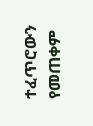ተፈጥሮውን የመጠቀም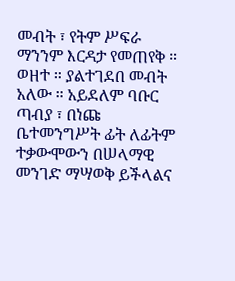መብት ፣ የትም ሥፍራ ማንንም እርዳታ የመጠየቅ ። ወዘተ ። ያልተገደበ መብት አለው ። አይደለም ባቡር ጣብያ ፣ በነጩ ቤተመንግሥት ፊት ለፊትም ተቃውሞውን በሠላማዊ መንገድ ማሣወቅ ይችላልና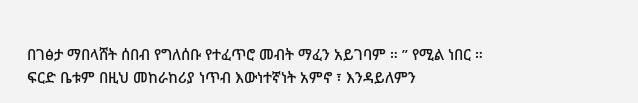በገፅታ ማበላሸት ሰበብ የግለሰቡ የተፈጥሮ መብት ማፈን አይገባም ። ” የሚል ነበር ። ፍርድ ቤቱም በዚህ መከራከሪያ ነጥብ እውነተኛነት አምኖ ፣ እንዳይለምን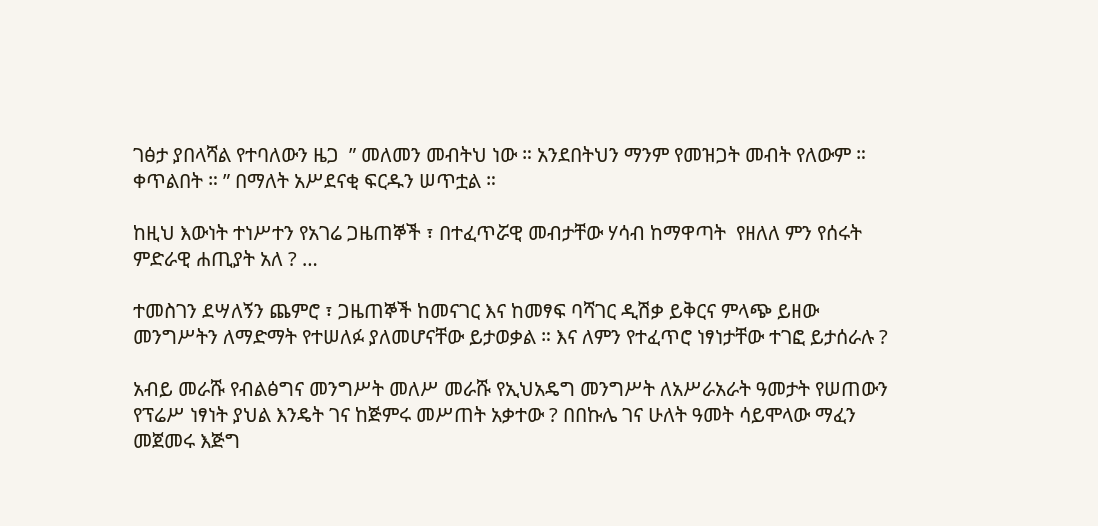ገፅታ ያበላሻል የተባለውን ዜጋ  ” መለመን መብትህ ነው ። አንደበትህን ማንም የመዝጋት መብት የለውም ። ቀጥልበት ። ” በማለት አሥደናቂ ፍርዱን ሠጥቷል ።

ከዚህ እውነት ተነሥተን የአገሬ ጋዜጠኞች ፣ በተፈጥሯዊ መብታቸው ሃሳብ ከማዋጣት  የዘለለ ምን የሰሩት ምድራዊ ሐጢያት አለ ? …

ተመስገን ደሣለኝን ጨምሮ ፣ ጋዜጠኞች ከመናገር እና ከመፃፍ ባሻገር ዲሽቃ ይቅርና ምላጭ ይዘው መንግሥትን ለማድማት የተሠለፉ ያለመሆናቸው ይታወቃል ። እና ለምን የተፈጥሮ ነፃነታቸው ተገፎ ይታሰራሉ ?

አብይ መራሹ የብልፅግና መንግሥት መለሥ መራሹ የኢህአዴግ መንግሥት ለአሥራአራት ዓመታት የሠጠውን  የፕሬሥ ነፃነት ያህል እንዴት ገና ከጅምሩ መሥጠት አቃተው ? በበኩሌ ገና ሁለት ዓመት ሳይሞላው ማፈን መጀመሩ እጅግ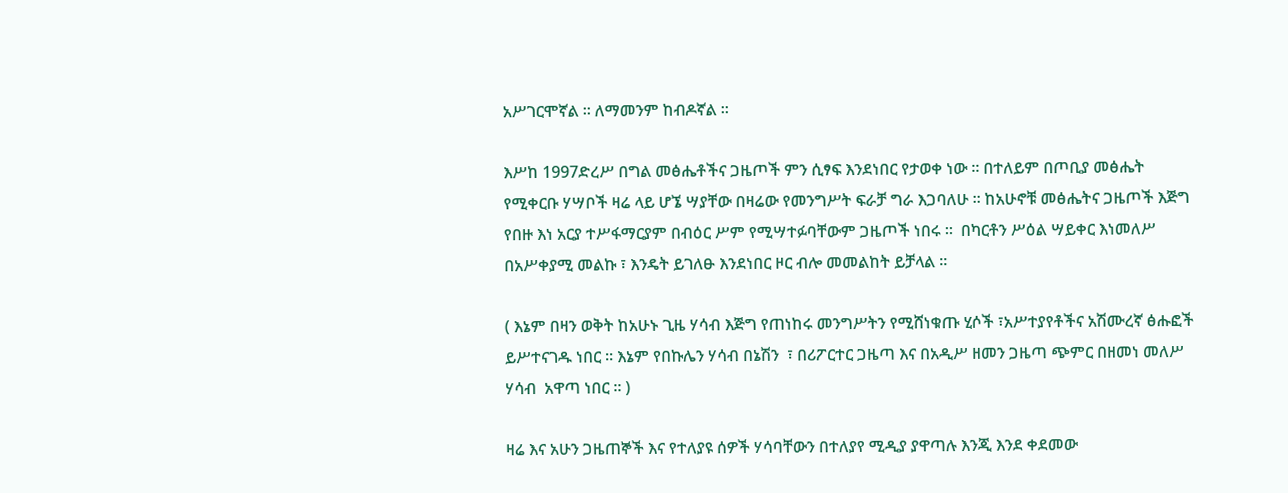አሥገርሞኛል ። ለማመንም ከብዶኛል ።

እሥከ 1997ድረሥ በግል መፅሔቶችና ጋዜጦች ምን ሲፃፍ እንደነበር የታወቀ ነው ። በተለይም በጦቢያ መፅሔት የሚቀርቡ ሃሣቦች ዛሬ ላይ ሆኜ ሣያቸው በዛሬው የመንግሥት ፍራቻ ግራ እጋባለሁ ። ከአሁኖቹ መፅሔትና ጋዜጦች እጅግ የበዙ እነ አርያ ተሥፋማርያም በብዕር ሥም የሚሣተፉባቸውም ጋዜጦች ነበሩ ።  በካርቶን ሥዕል ሣይቀር እነመለሥ በአሥቀያሚ መልኩ ፣ እንዴት ይገለፁ እንደነበር ዞር ብሎ መመልከት ይቻላል ።

( እኔም በዛን ወቅት ከአሁኑ ጊዜ ሃሳብ እጅግ የጠነከሩ መንግሥትን የሚሸነቁጡ ሂሶች ፣አሥተያየቶችና አሽሙረኛ ፅሑፎች ይሥተናገዱ ነበር ። እኔም የበኩሌን ሃሳብ በኔሽን  ፣ በሪፖርተር ጋዜጣ እና በአዲሥ ዘመን ጋዜጣ ጭምር በዘመነ መለሥ ሃሳብ  አዋጣ ነበር ። )

ዛሬ እና አሁን ጋዜጠኞች እና የተለያዩ ሰዎች ሃሳባቸውን በተለያየ ሚዲያ ያዋጣሉ እንጂ እንደ ቀደመው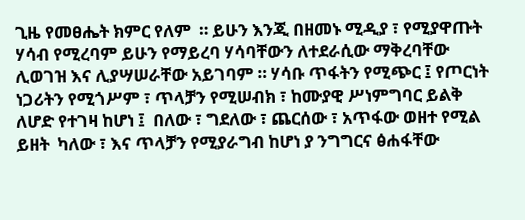ጊዜ የመፀሔት ክምር የለም  ። ይሁን እንጂ በዘመኑ ሚዲያ ፣ የሚያዋጡት ሃሳብ የሚረባም ይሁን የማይረባ ሃሳባቸውን ለተደራሲው ማቅረባቸው ሊወገዝ እና ሊያሣሠራቸው አይገባም ። ሃሳቡ ጥፋትን የሚጭር ፤ የጦርነት ነጋሪትን የሚጎሥም ፣ ጥላቻን የሚሠብክ ፣ ከሙያዊ ሥነምግባር ይልቅ ለሆድ የተገዛ ከሆነ ፤  በለው ፣ ግደለው ፣ ጨርሰው ፣ አጥፋው ወዘተ የሚል ይዘት  ካለው ፣ እና ጥላቻን የሚያራግብ ከሆነ ያ ንግግርና ፅሐፋቸው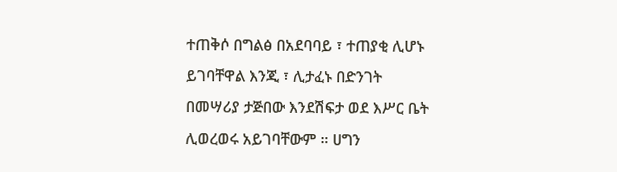ተጠቅሶ በግልፅ በአደባባይ ፣ ተጠያቂ ሊሆኑ ይገባቸዋል እንጂ ፣ ሊታፈኑ በድንገት በመሣሪያ ታጅበው እንደሽፍታ ወደ እሥር ቤት ሊወረወሩ አይገባቸውም ። ሀግን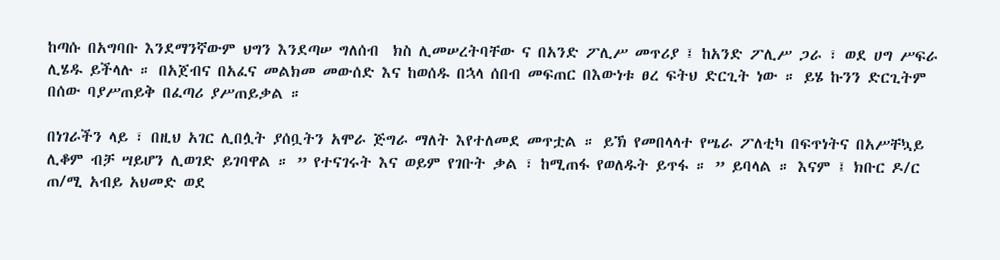ከጣሱ በአግባቡ እንደማንኛውም ህግን እንደጣሠ ግለሰብ  ክስ ሊመሠረትባቸው ና በአንድ ፖሊሥ መጥሪያ ፤ ከአንድ ፖሊሥ ጋራ ፣ ወደ ሀግ ሥፍራ ሊሄዱ ይችላሉ ። በአጀብና በአፈና መልክመ መውሰድ እና ከወሰዱ በኋላ ሰበብ መፍጠር በእውነቱ ፀረ ፍትህ ድርጊት ነው ። ይሄ ኩንን ድርጊትም  በሰው ባያሥጠይቅ በፈጣሪ ያሥጠይቃል ።

በነገራችን ላይ ፣ በዚህ አገር ሊበሏት ያሰቧትን አሞራ ጅግራ ማለት እየተለመደ መጥቷል ። ይኽ የመበላላተ የሤራ ፖለቲካ በፍጥነትና በአሥቸኳይ ሊቆም ብቻ ሣይሆን ሊወገድ ይገባዋል ። ” የተናገሩት እና ወይም የገቡት ቃል ፣ ከሚጠፋ የወለዱት ይጥፋ ። ” ይባላል ። እናም ፤ ክቡር ዶ/ር ጠ/ሚ አብይ አህመድ ወደ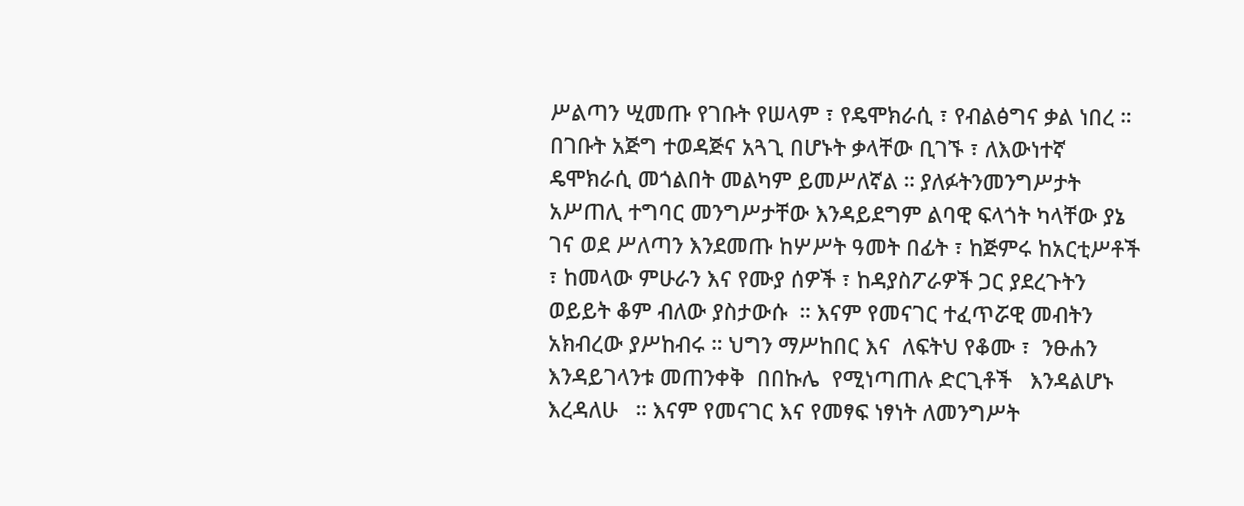ሥልጣን ሢመጡ የገቡት የሠላም ፣ የዴሞክራሲ ፣ የብልፅግና ቃል ነበረ ። በገቡት አጅግ ተወዳጅና አጓጊ በሆኑት ቃላቸው ቢገኙ ፣ ለእውነተኛ ዴሞክራሲ መጎልበት መልካም ይመሥለኛል ። ያለፉትንመንግሥታት አሥጠሊ ተግባር መንግሥታቸው እንዳይደግም ልባዊ ፍላጎት ካላቸው ያኔ ገና ወደ ሥለጣን እንደመጡ ከሦሥት ዓመት በፊት ፣ ከጅምሩ ከአርቲሥቶች ፣ ከመላው ምሁራን እና የሙያ ሰዎች ፣ ከዳያስፖራዎች ጋር ያደረጉትን ወይይት ቆም ብለው ያስታውሱ  ። እናም የመናገር ተፈጥሯዊ መብትን አክብረው ያሥከብሩ ። ህግን ማሥከበር እና  ለፍትህ የቆሙ ፣  ንፁሐን እንዳይገላንቱ መጠንቀቅ  በበኩሌ  የሚነጣጠሉ ድርጊቶች   እንዳልሆኑ እረዳለሁ   ። እናም የመናገር እና የመፃፍ ነፃነት ለመንግሥት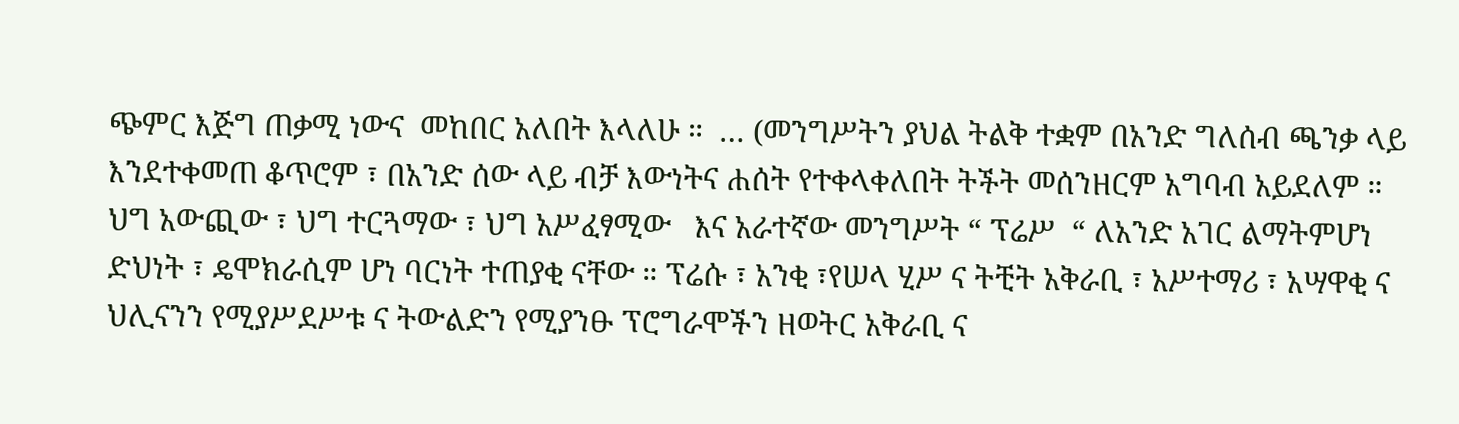ጭምር እጅግ ጠቃሚ ነውና  መከበር አለበት እላለሁ ።  … (መንግሥትን ያህል ትልቅ ተቋም በአንድ ግለሰብ ጫንቃ ላይ እንደተቀመጠ ቆጥሮም ፣ በአንድ ሰው ላይ ብቻ እውነትና ሐሰት የተቀላቀለበት ትችት መሰንዘርም አግባብ አይደለም ። ህግ አውጪው ፣ ህግ ተርጓማው ፣ ህግ አሥፈፃሚው   እና አራተኛው መንግሥት “ ፕሬሥ  “ ለአንድ አገር ልማትምሆነ ድህነት ፣ ዴሞክራሲም ሆነ ባርነት ተጠያቂ ናቸው ። ፕሬሱ ፣ አንቂ ፣የሠላ ሂሥ ና ትቺት አቅራቢ ፣ አሥተማሪ ፣ አሣዋቂ ና ህሊናንን የሚያሥደሥቱ ና ትውልድን የሚያንፁ ፕሮግራሞችን ዘወትር አቅራቢ ና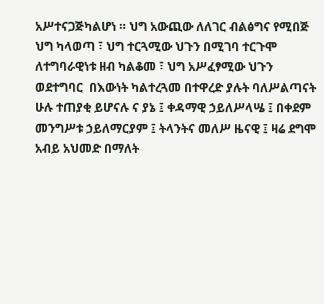አሥተናጋጅካልሆነ ። ህግ አውጪው ለለገር ብልፅግና የሚበጅ ህግ ካላወጣ ፣ ህግ ተርጓሚው ህጉን በሚገባ ተርጉሞ ለተግባራዊነቱ ዘብ ካልቆመ ፣ ህግ አሥፈፃሚው ህጉን ወደተግባር  በእውነት ካልተረጓመ በተዋረድ ያሉት ባለሥልጣናት ሁሉ ተጠያቂ ይሆናሉ ና ያኔ ፤ ቀዳማዊ ኃይለሥላሤ ፤ በቀደም መንግሥቱ ኃይለማርያም ፤ ትላንትና መለሥ ዜናዊ ፤ ዛሬ ደግሞ አብይ አህመድ በማለት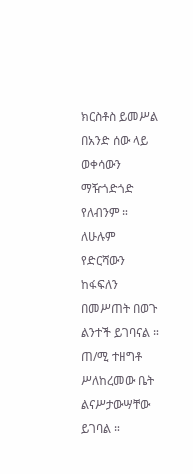ክርስቶስ ይመሥል በአንድ ሰው ላይ ወቀሳውን ማዥጎድጎድ የለብንም ።  ለሁሉም የድርሻውን ከፋፍለን በመሥጠት በወጉ ልንተች ይገባናል ። ጠ/ሚ ተዘግቶ ሥለከረመው ቤት ልናሥታውሣቸው ይገባል ።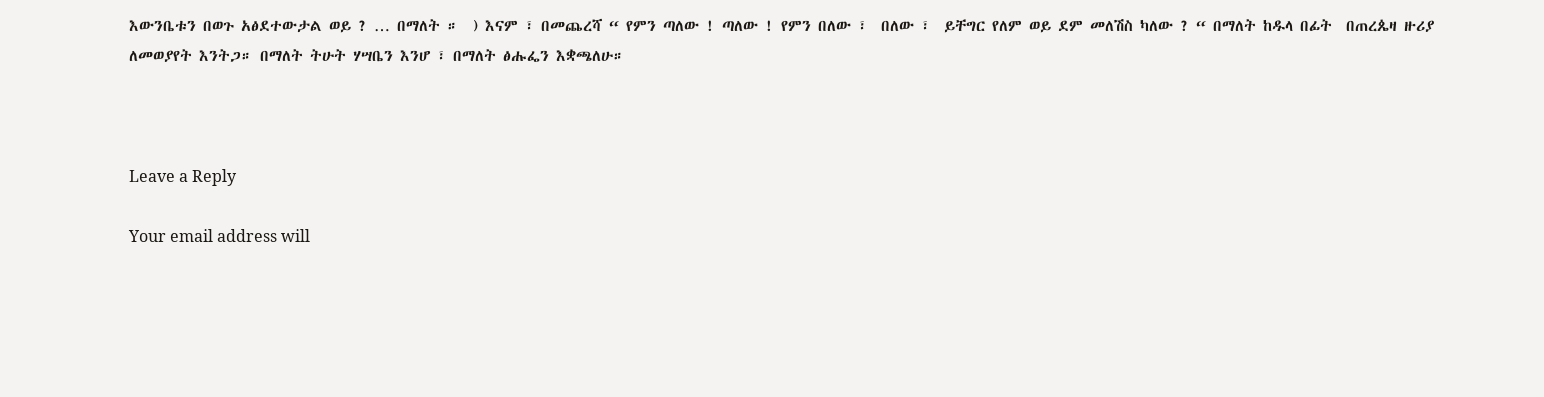እውንቤቱን በወጉ አፅደተውታል ወይ ? … በማለት ።  ) እናም ፣ በመጨረሻ “ የምን ጣለው ! ጣለው ! የምን በለው ፣  በለው ፣  ይቸግር የለም ወይ ደም መለሽስ ካለው ? “ በማለት ከዱላ በፊት  በጠረጴዛ ዙሪያ ለመወያየት እንትጋ። በማለት ትሁት ሃሣቤን እንሆ ፣ በማለት ፅሑፌን እቋጫለሁ።



Leave a Reply

Your email address will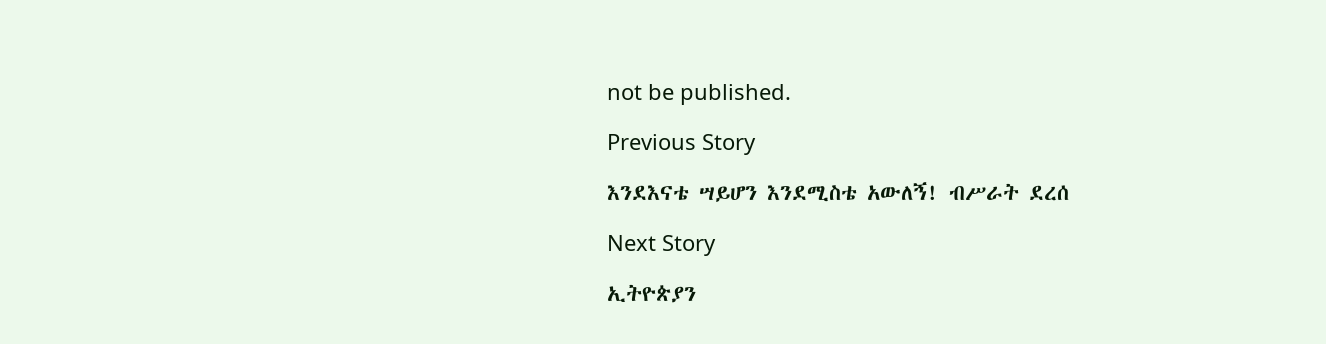not be published.

Previous Story

እንደእናቴ ሣይሆን እንደሚስቴ አውለኝ! ብሥራት ደረሰ

Next Story

ኢትዮጵያን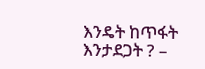እንዴት ከጥፋት እንታደጋት ? –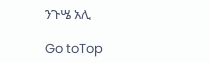ንጉሤ አሊ

Go toTop